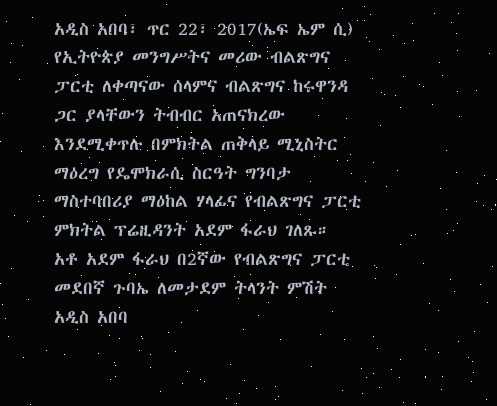አዲስ አበባ፣ ጥር 22፣ 2017(ኤፍ ኤም ሲ) የኢትዮጵያ መንግሥትና መሪው ብልጽግና ፓርቲ ለቀጣናው ሰላምና ብልጽግና ከሩዋንዳ ጋር ያላቸውን ትብብር አጠናክረው እንደሚቀጥሉ በምክትል ጠቅላይ ሚኒስትር ማዕረግ የዴሞክራሲ ስርዓት ግንባታ ማስተባበሪያ ማዕከል ሃላፊና የብልጽግና ፓርቲ ምክትል ፕሬዚዳንት አደም ፋራህ ገለጹ።
አቶ አደም ፋራህ በ2ኛው የብልጽግና ፓርቲ መደበኛ ጉባኤ ለመታደም ትላንት ምሽት አዲስ አበባ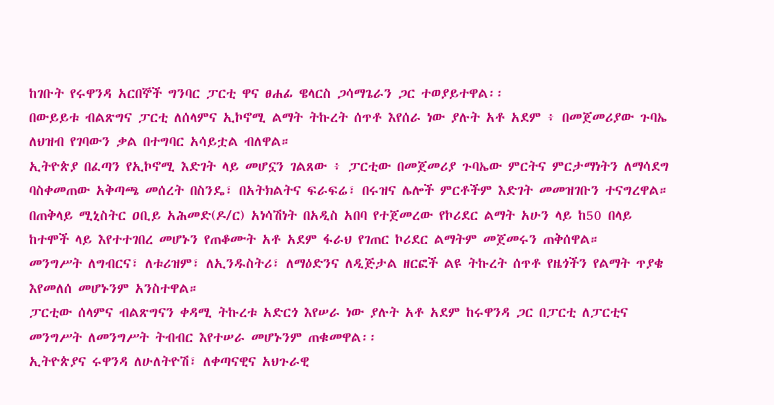ከገቡት የሩዋንዳ አርበኞች ግንባር ፓርቲ ዋና ፀሐፊ ዌላርስ ጋሳማጌራን ጋር ተወያይተዋል፡፡
በውይይቱ ብልጽግና ፓርቲ ለሰላምና ኢኮኖሚ ልማት ትኩረት ሰጥቶ እየሰራ ነው ያሉት አቶ አደም ፥ በመጀመሪያው ጉባኤ ለህዝብ የገባውን ቃል በተግባር አሳይቷል ብለዋል።
ኢትዮጵያ በፈጣን የኢኮኖሚ እድገት ላይ መሆኗን ገልጸው ፥ ፓርቲው በመጀመሪያ ጉባኤው ምርትና ምርታማነትን ለማሳደግ ባስቀመጠው አቅጣጫ መሰረት በስንዴ፣ በአትክልትና ፍራፍሬ፣ በሩዝና ሌሎች ምርቶችም እድገት መመዝገቡን ተናግረዋል።
በጠቅላይ ሚኒስትር ዐቢይ አሕመድ(ዶ/ር) አነሳሽነት በአዲስ አበባ የተጀመረው የኮሪደር ልማት አሁን ላይ ከ50 በላይ ከተሞች ላይ እየተተገበረ መሆኑን የጠቆሙት አቶ አደም ፋራህ የገጠር ኮሪደር ልማትም መጀመሩን ጠቅሰዋል።
መንግሥት ለግብርና፣ ለቱሪዝም፣ ለኢንዱስትሪ፣ ለማዕድንና ለዲጅታል ዘርፎች ልዩ ትኩረት ሰጥቶ የዜጎችን የልማት ጥያቄ እየመለሰ መሆኑንም አንስተዋል።
ፓርቲው ሰላምና ብልጽግናን ቀዳሚ ትኩረቱ አድርጎ እየሠራ ነው ያሉት አቶ አደም ከሩዋንዳ ጋር በፓርቲ ለፓርቲና መንግሥት ለመንግሥት ትብብር እየተሠራ መሆኑንም ጠቁመዋል፡፡
ኢትዮጵያና ሩዋንዳ ለሁለትዮሽ፣ ለቀጣናዊና አህጉራዊ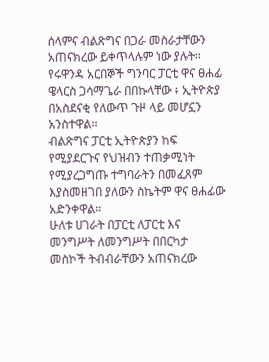ሰላምና ብልጽግና በጋራ መስራታቸውን አጠናክረው ይቀጥላሉም ነው ያሉት።
የሩዋንዳ አርበኞች ግንባር ፓርቲ ዋና ፀሐፊ ዌላርስ ጋሳማጌራ በበኩላቸው ፥ ኢትዮጵያ በአስደናቂ የለውጥ ጉዞ ላይ መሆኗን አንስተዋል፡፡
ብልጽግና ፓርቲ ኢትዮጵያን ከፍ የሚያደርጉና የህዝብን ተጠቃሚነት የሚያረጋግጡ ተግባራትን በመፈጸም እያስመዘገበ ያለውን ስኬትም ዋና ፀሐፊው አድንቀዋል።
ሁለቱ ሀገራት በፓርቲ ለፓርቲ እና መንግሥት ለመንግሥት በበርካታ መስኮች ትብብራቸውን አጠናክረው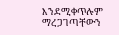እንደሚቀጥሉም ማረጋገጣቸውን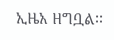ኢዜአ ዘግቧል፡፡